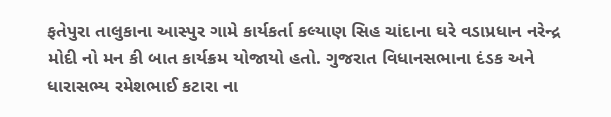ફતેપુરા તાલુકાના આસ્પુર ગામે કાર્યકર્તા કલ્યાણ સિહ ચાંદાના ઘરે વડાપ્રધાન નરેન્દ્ર મોદી નો મન કી બાત કાર્યક્રમ યોજાયો હતો. ગુજરાત વિધાનસભાના દંડક અને ધારાસભ્ય રમેશભાઈ કટારા ના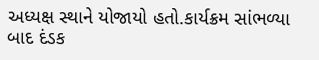અધ્યક્ષ સ્થાને યોજાયો હતો.કાર્યક્રમ સાંભળ્યા બાદ દંડક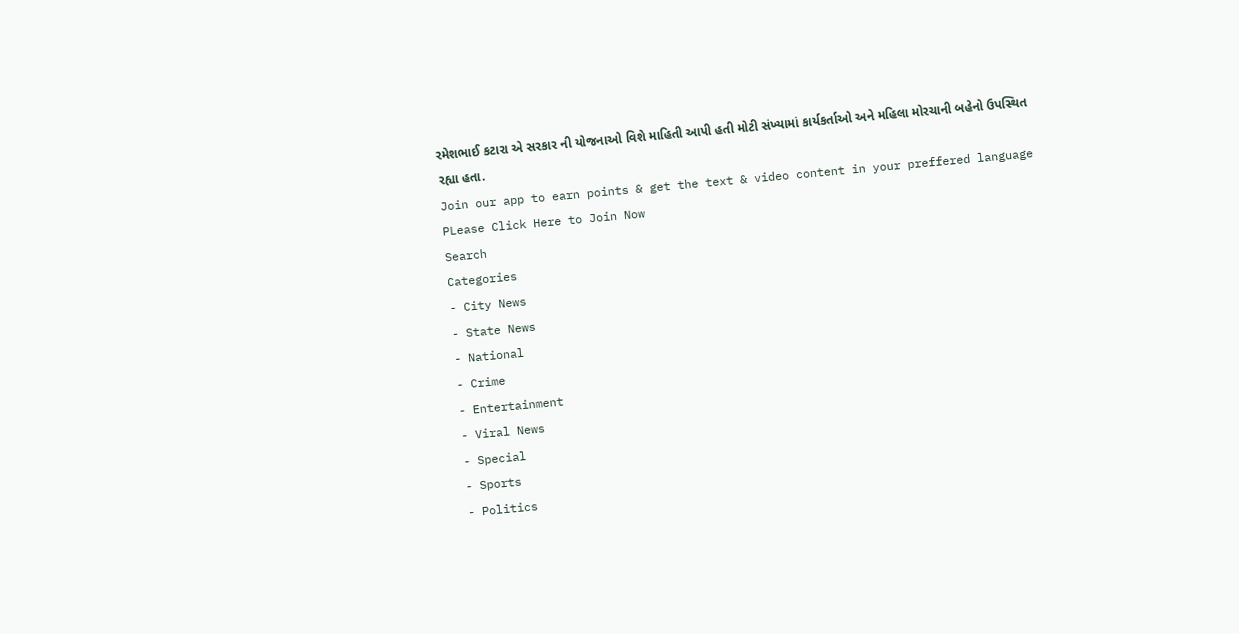રમેશભાઈ કટારા એ સરકાર ની યોજનાઓ વિશે માહિતી આપી હતી મોટી સંખ્યામાં કાર્યકર્તાઓ અને મહિલા મોરચાની બહેનો ઉપસ્થિત રહ્યા હતા.
Join our app to earn points & get the text & video content in your preffered language
PLease Click Here to Join Now
Search
Categories
- City News
- State News
- National
- Crime
- Entertainment
- Viral News
- Special
- Sports
- Politics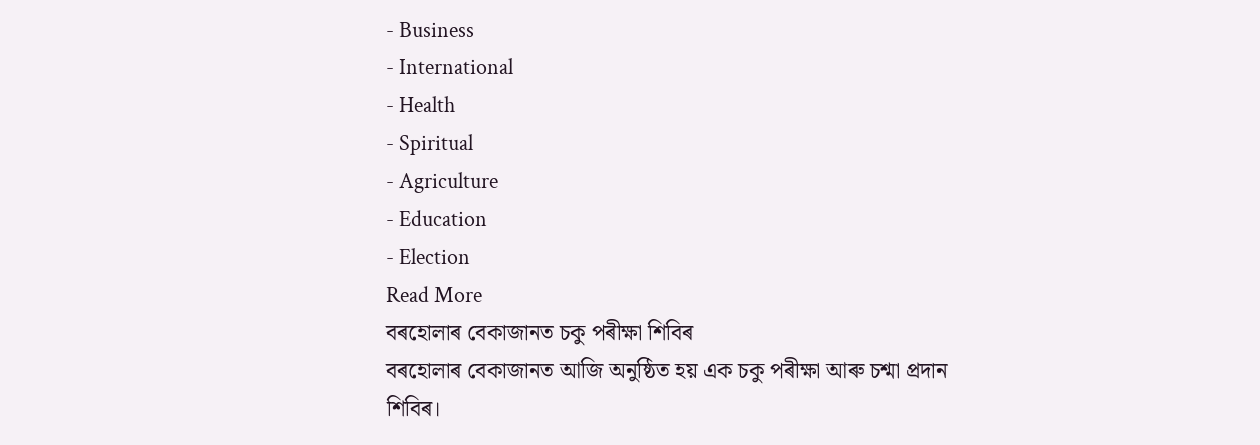- Business
- International
- Health
- Spiritual
- Agriculture
- Education
- Election
Read More
বৰহোলাৰ বেকাজানত চকু পৰীক্ষা শিবিৰ
বৰহোলাৰ বেকাজানত আজি অনুষ্ঠিত হয় এক চকু পৰীক্ষা আৰু চশ্মা প্ৰদান শিবিৰ।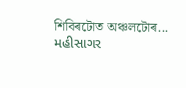শিবিৰটোত অঞ্চলটোৰ...
મહીસાગર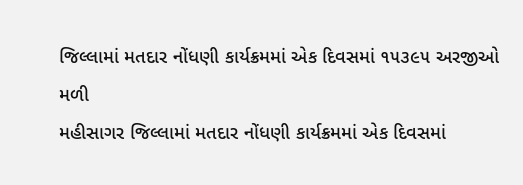જિલ્લામાં મતદાર નોંધણી કાર્યક્રમમાં એક દિવસમાં ૧૫૩૯૫ અરજીઓ મળી
મહીસાગર જિલ્લામાં મતદાર નોંધણી કાર્યક્રમમાં એક દિવસમાં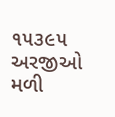૧૫૩૯૫ અરજીઓ મળી